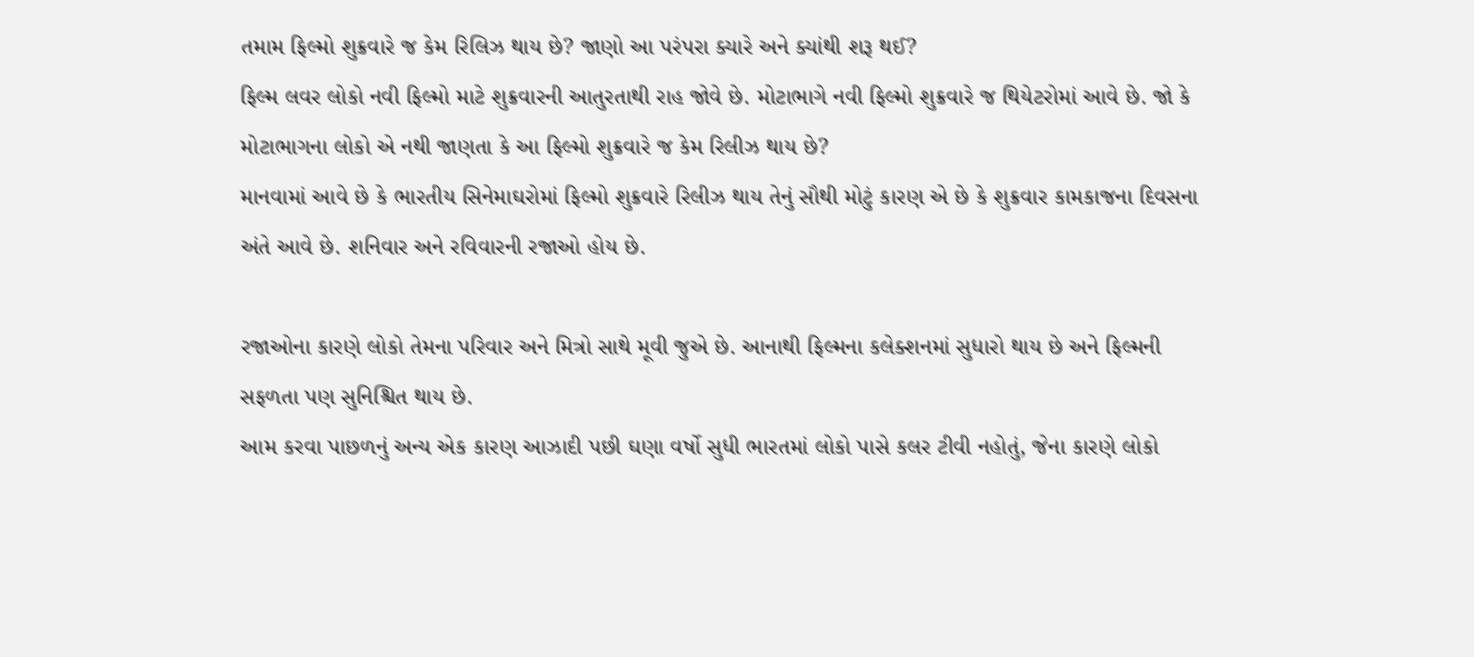તમામ ફિલ્મો શુક્રવારે જ કેમ રિલિઝ થાય છે? જાણો આ પરંપરા ક્યારે અને ક્યાંથી શરૂ થઈ?
ફિલ્મ લવર લોકો નવી ફિલ્મો માટે શુક્રવારની આતુરતાથી રાહ જોવે છે. મોટાભાગે નવી ફિલ્મો શુક્રવારે જ થિયેટરોમાં આવે છે. જો કે મોટાભાગના લોકો એ નથી જાણતા કે આ ફિલ્મો શુક્રવારે જ કેમ રિલીઝ થાય છે?
માનવામાં આવે છે કે ભારતીય સિનેમાઘરોમાં ફિલ્મો શુક્રવારે રિલીઝ થાય તેનું સૌથી મોટું કારણ એ છે કે શુક્રવાર કામકાજના દિવસના અંતે આવે છે. શનિવાર અને રવિવારની રજાઓ હોય છે.

રજાઓના કારણે લોકો તેમના પરિવાર અને મિત્રો સાથે મૂવી જુએ છે. આનાથી ફિલ્મના કલેક્શનમાં સુધારો થાય છે અને ફિલ્મની સફળતા પણ સુનિશ્ચિત થાય છે.
આમ કરવા પાછળનું અન્ય એક કારણ આઝાદી પછી ઘણા વર્ષો સુધી ભારતમાં લોકો પાસે કલર ટીવી નહોતું, જેના કારણે લોકો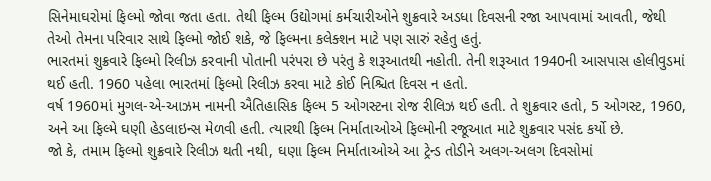સિનેમાઘરોમાં ફિલ્મો જોવા જતા હતા. તેથી ફિલ્મ ઉદ્યોગમાં કર્મચારીઓને શુક્રવારે અડધા દિવસની રજા આપવામાં આવતી, જેથી તેઓ તેમના પરિવાર સાથે ફિલ્મો જોઈ શકે, જે ફિલ્મના કલેક્શન માટે પણ સારું રહેતુ હતું.
ભારતમાં શુક્રવારે ફિલ્મો રિલીઝ કરવાની પોતાની પરંપરા છે પરંતુ કે શરૂઆતથી નહોતી. તેની શરૂઆત 1940ની આસપાસ હોલીવુડમાં થઈ હતી. 1960 પહેલા ભારતમાં ફિલ્મો રિલીઝ કરવા માટે કોઈ નિશ્ચિત દિવસ ન હતો.
વર્ષ 1960માં મુગલ-એ-આઝમ નામની ઐતિહાસિક ફિલ્મ 5 ઓગસ્ટના રોજ રીલિઝ થઈ હતી. તે શુક્રવાર હતો, 5 ઓગસ્ટ, 1960, અને આ ફિલ્મે ઘણી હેડલાઇન્સ મેળવી હતી. ત્યારથી ફિલ્મ નિર્માતાઓએ ફિલ્મોની રજૂઆત માટે શુક્રવાર પસંદ કર્યો છે.
જો કે, તમામ ફિલ્મો શુક્રવારે રિલીઝ થતી નથી, ઘણા ફિલ્મ નિર્માતાઓએ આ ટ્રેન્ડ તોડીને અલગ-અલગ દિવસોમાં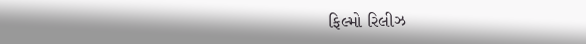ફિલ્મો રિલીઝ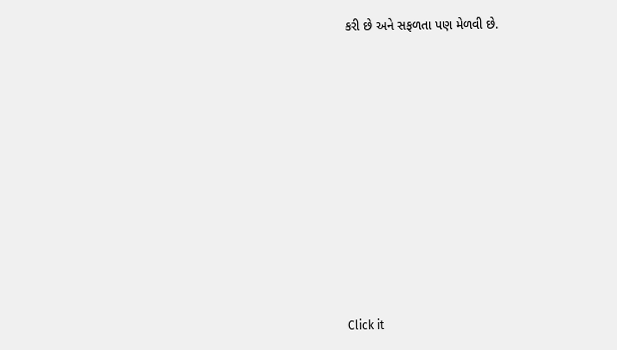કરી છે અને સફળતા પણ મેળવી છે.












Click it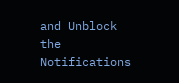and Unblock the Notifications